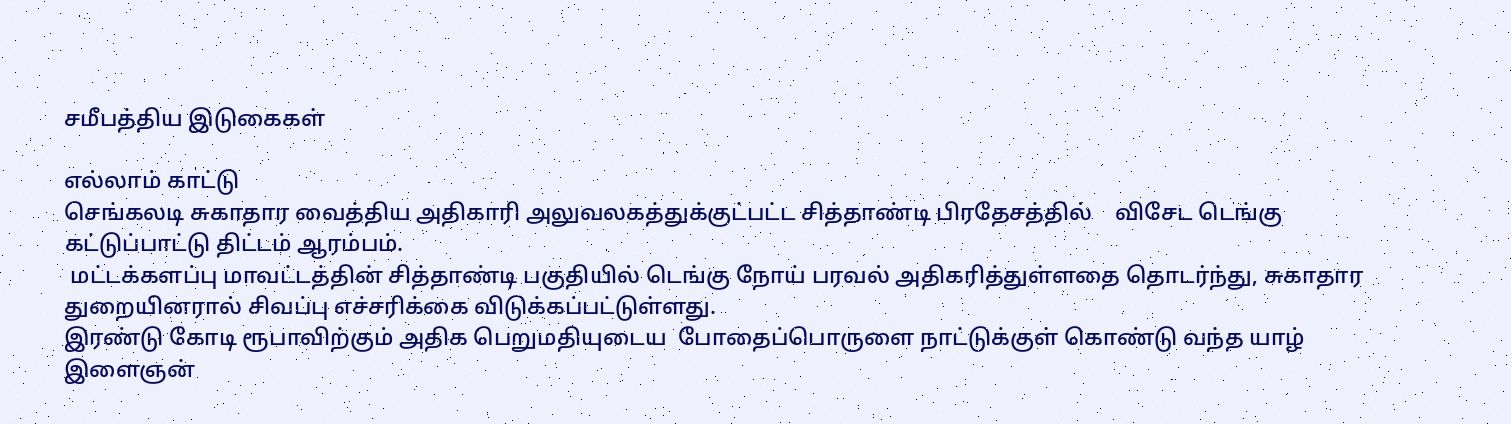சமீபத்திய இடுகைகள்

எல்லாம் காட்டு
செங்கலடி சுகாதார வைத்திய அதிகாரி அலுவலகத்துக்குட்பட்ட சித்தாண்டி பிரதேசத்தில்    விசேட டெங்கு கட்டுப்பாட்டு திட்டம் ஆரம்பம்.
 மட்டக்களப்பு மாவட்டத்தின் சித்தாண்டி பகுதியில் டெங்கு நோய் பரவல் அதிகரித்துள்ளதை தொடர்ந்து, சுகாதார துறையினரால் சிவப்பு எச்சரிக்கை விடுக்கப்பட்டுள்ளது.
இரண்டு கோடி ரூபாவிற்கும் அதிக பெறுமதியுடைய  போதைப்பொருளை நாட்டுக்குள் கொண்டு வந்த யாழ்  இளைஞன்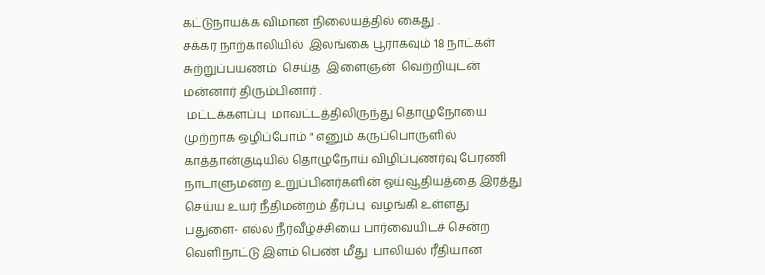கட்டுநாயக்க விமான நிலையத்தில் கைது .
சக்கர நாற்காலியில்  இலங்கை பூராகவும் 18 நாட்கள் சுற்றுப்பயணம்  செய்த  இளைஞன்  வெற்றியுடன்  மன்னார் திரும்பினார் .
 மட்டக்களப்பு  மாவட்டத்திலிருந்து தொழுநோயை முற்றாக ஒழிப்போம் " எனும் கருப்பொருளில் காத்தான்குடியில் தொழுநோய் விழிப்புணர்வு பேரணி
நாடாளுமன்ற உறுப்பினர்களின் ஓய்வூதியத்தை இரத்து செய்ய உயர் நீதிமன்றம் தீர்ப்பு  வழங்கி உள்ளது
பதுளை- எல்ல நீர்வீழ்ச்சியை பார்வையிடச் சென்ற வெளிநாட்டு இளம் பெண் மீது  பாலியல் ரீதியான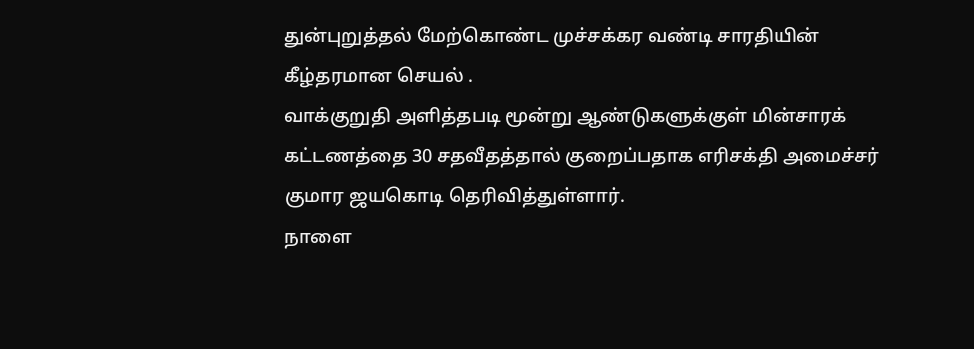துன்புறுத்தல் மேற்கொண்ட முச்சக்கர வண்டி சாரதியின் கீழ்தரமான செயல் .
வாக்குறுதி அளித்தபடி மூன்று ஆண்டுகளுக்குள் மின்சாரக் கட்டணத்தை 30 சதவீதத்தால் குறைப்பதாக எரிசக்தி அமைச்சர் குமார ஜயகொடி தெரிவித்துள்ளார்.
நாளை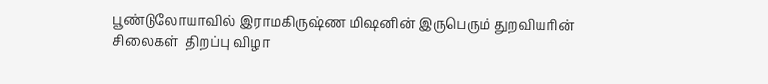பூண்டுலோயாவில் இராமகிருஷ்ண மிஷனின் இருபெரும் துறவியரின் சிலைகள்  திறப்பு விழா